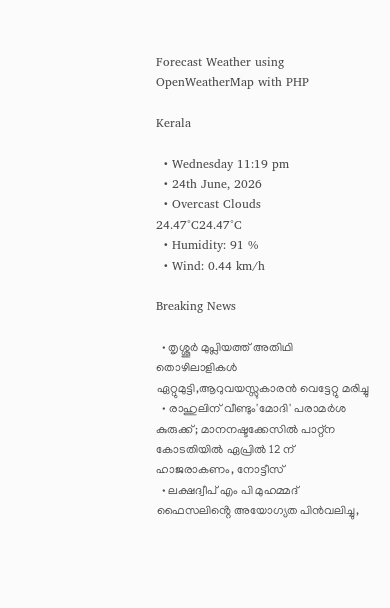Forecast Weather using OpenWeatherMap with PHP

Kerala

  • Wednesday 11:19 pm
  • 24th June, 2026
  • Overcast Clouds
24.47°C24.47°C
  • Humidity: 91 %
  • Wind: 0.44 km/h

Breaking News

  • തൃശ്ശൂർ മുപ്ലിയത്ത് അതിഥി തൊഴിലാളികൾ ഏറ്റുമുട്ടി,ആറുവയസ്സുകാരൻ വെട്ടേറ്റു മരിച്ചു
  • രാഹുലിന് വീണ്ടും'മോദി' പരാമര്‍ശ കുരുക്ക്; മാനനഷ്ടക്കേസിൽ പാറ്റ്ന കോടതിയിൽ ഏപ്രിൽ 12 ന് ഹാജരാകണം, നോട്ടീസ്
  • ലക്ഷദ്വീപ് എം പി മുഹമ്മദ് ഫൈസലിൻ്റെ അയോഗ്യത പിൻവലിച്ചു,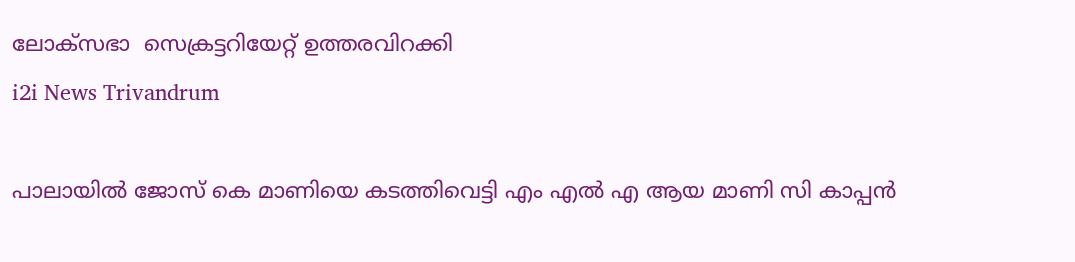ലോക്സഭാ  സെക്രട്ടറിയേറ്റ് ഉത്തരവിറക്കി
i2i News Trivandrum

പാലായിൽ ജോസ് കെ മാണിയെ കടത്തിവെട്ടി എം എൽ എ ആയ മാണി സി കാപ്പൻ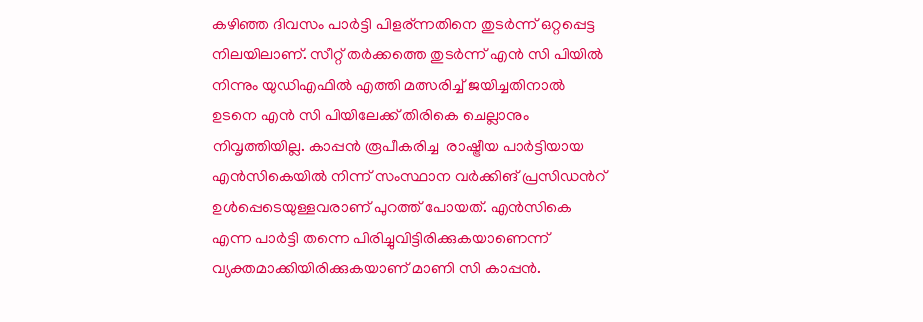കഴിഞ്ഞ ദിവസം പാർട്ടി പിളര്ന്നതിനെ തുടർന്ന് ഒറ്റപ്പെട്ട നിലയിലാണ്. സീറ്റ് തർക്കത്തെ തുടർന്ന് എൻ സി പിയിൽ നിന്നും യുഡിഎഫിൽ എത്തി മത്സരിച്ച് ജയിച്ചതിനാൽ ഉടനെ എൻ സി പിയിലേക്ക് തിരികെ ചെല്ലാനും നിവൃത്തിയില്ല. കാപ്പൻ രൂപീകരിച്ച  രാഷ്ട്രീയ പാർട്ടിയായ എൻസികെയിൽ നിന്ന് സംസ്ഥാന വർക്കിങ് പ്രസിഡൻറ് ഉൾപ്പെടെയുള്ളവരാണ് പുറത്ത് പോയത്. എൻസികെ എന്ന പാർട്ടി തന്നെ പിരിച്ചുവിട്ടിരിക്കുകയാണെന്ന് വ്യക്തമാക്കിയിരിക്കുകയാണ് മാണി സി കാപ്പൻ.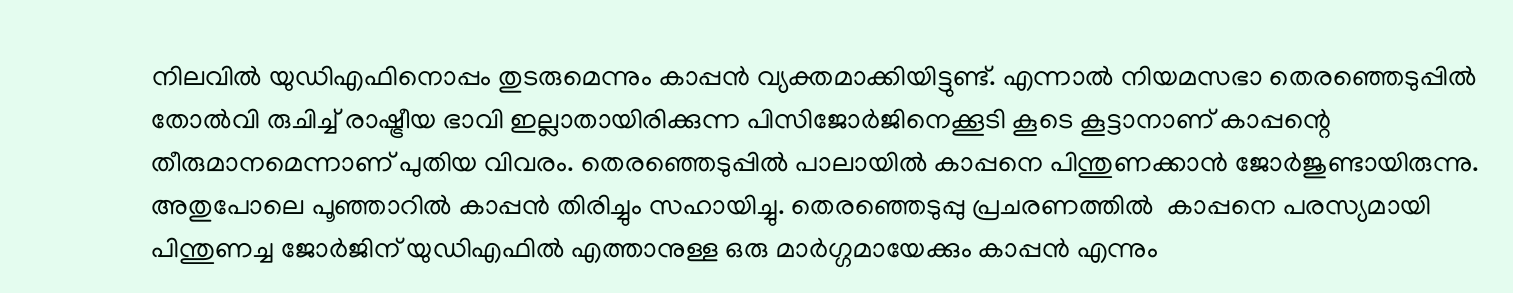നിലവിൽ യുഡിഎഫിനൊപ്പം തുടരുമെന്നും കാപ്പൻ വ്യക്തമാക്കിയിട്ടുണ്ട്. എന്നാൽ നിയമസഭാ തെരഞ്ഞെടുപ്പിൽ തോൽവി രുചിച്ച് രാഷ്ട്രീയ ഭാവി ഇല്ലാതായിരിക്കുന്ന പിസിജോർജിനെക്കൂടി കൂടെ കൂട്ടാനാണ് കാപ്പന്റെ തീരുമാനമെന്നാണ് പുതിയ വിവരം. തെരഞ്ഞെടുപ്പിൽ പാലായിൽ കാപ്പനെ പിന്തുണക്കാൻ ജോർജുണ്ടായിരുന്നു. അതുപോലെ പൂഞ്ഞാറിൽ കാപ്പൻ തിരിച്ചും സഹായിച്ചു. തെരഞ്ഞെടുപ്പു പ്രചരണത്തിൽ  കാപ്പനെ പരസ്യമായി പിന്തുണച്ച ജോർജിന് യുഡിഎഫിൽ എത്താനുള്ള ഒരു മാർഗ്ഗമായേക്കും കാപ്പൻ എന്നും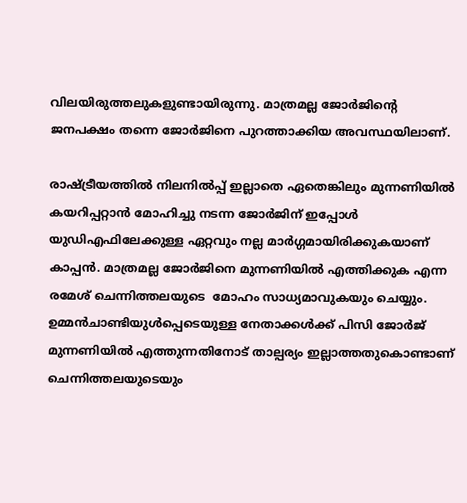വിലയിരുത്തലുകളുണ്ടായിരുന്നു. മാത്രമല്ല ജോർജിന്റെ ജനപക്ഷം തന്നെ ജോർജിനെ പുറത്താക്കിയ അവസ്ഥയിലാണ്.

രാഷ്ട്രീയത്തിൽ നിലനിൽപ്പ്‌ ഇല്ലാതെ ഏതെങ്കിലും മുന്നണിയിൽ കയറിപ്പറ്റാൻ മോഹിച്ചു നടന്ന ജോർജിന് ഇപ്പോൾ യുഡിഎഫിലേക്കുള്ള ഏറ്റവും നല്ല മാർഗ്ഗമായിരിക്കുകയാണ് കാപ്പൻ. മാത്രമല്ല ജോർജിനെ മുന്നണിയിൽ എത്തിക്കുക എന്ന രമേശ്‌ ചെന്നിത്തലയുടെ  മോഹം സാധ്യമാവുകയും ചെയ്യും. ഉമ്മൻചാണ്ടിയുൾപ്പെടെയുള്ള നേതാക്കൾക്ക് പിസി ജോർജ് മുന്നണിയിൽ എത്തുന്നതിനോട് താല്പര്യം ഇല്ലാത്തതുകൊണ്ടാണ് ചെന്നിത്തലയുടെയും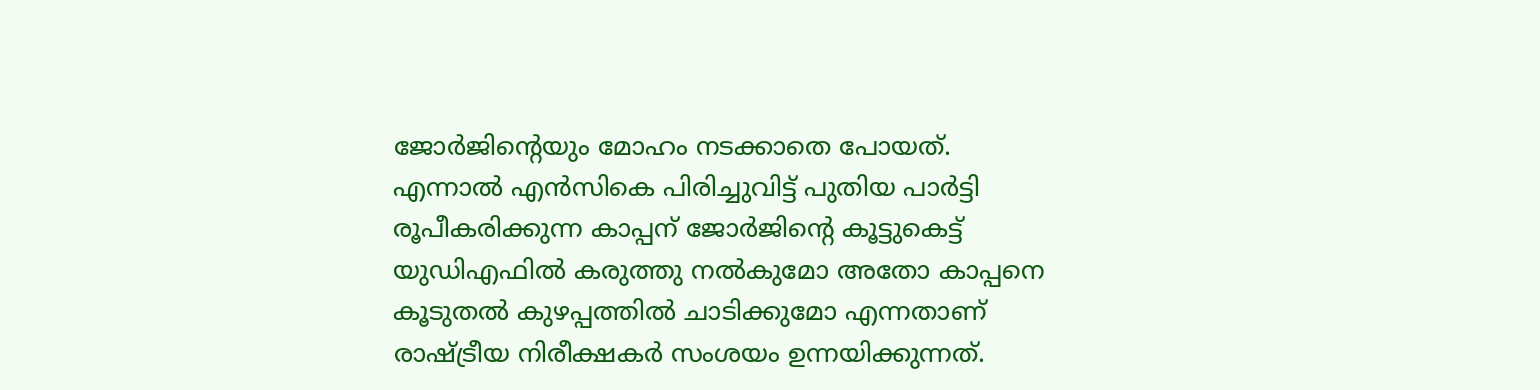ജോർജിന്റെയും മോഹം നടക്കാതെ പോയത്. എന്നാൽ എൻസികെ പിരിച്ചുവിട്ട് പുതിയ പാർട്ടി രൂപീകരിക്കുന്ന കാപ്പന് ജോർജിന്റെ കൂട്ടുകെട്ട് യുഡിഎഫിൽ കരുത്തു നൽകുമോ അതോ കാപ്പനെ കൂടുതൽ കുഴപ്പത്തിൽ ചാടിക്കുമോ എന്നതാണ് രാഷ്ട്രീയ നിരീക്ഷകർ സംശയം ഉന്നയിക്കുന്നത്.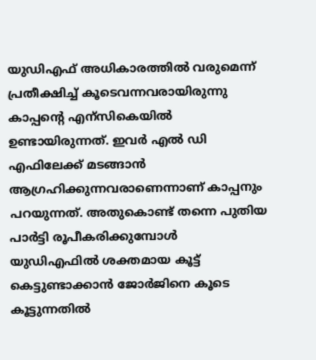യുഡിഎഫ് അധികാരത്തിൽ വരുമെന്ന് പ്രതീക്ഷിച്ച് കൂടെവന്നവരായിരുന്നു കാപ്പന്റെ എന്സികെയിൽ ഉണ്ടായിരുന്നത്. ഇവർ എൽ ഡി എഫിലേക്ക് മടങ്ങാൻ ആഗ്രഹിക്കുന്നവരാണെന്നാണ് കാപ്പനും പറയുന്നത്. അതുകൊണ്ട് തന്നെ പുതിയ പാർട്ടി രൂപീകരിക്കുമ്പോൾ  യുഡിഎഫിൽ ശക്തമായ കൂട്ട് കെട്ടുണ്ടാക്കാൻ ജോർജിനെ കൂടെ കൂട്ടുന്നതിൽ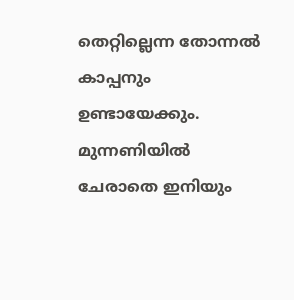തെറ്റില്ലെന്ന തോന്നൽ കാപ്പനും ഉണ്ടായേക്കും. മുന്നണിയിൽ ചേരാതെ ഇനിയും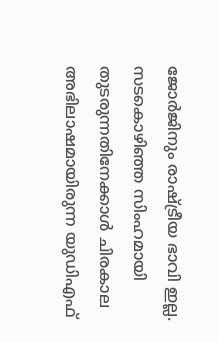ജോർജിനും രാഷ്ട്രീയ ഭാവി ഇല്ല. സടകൊഴിഞ്ഞ സിംഹമായി തുടരുന്നതിനേക്കാൾ ചിരകാല അഭിലാഷമായിരുന്ന യുഡിഎഫ്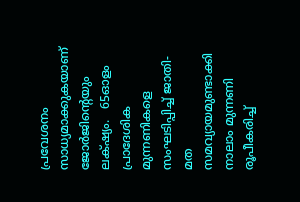പ്രവേശനം സാധ്യമാക്കുകയാണ് ജോർജിന്റെയും ലക്‌ഷ്യം.   65ഓളം പ്രാദേശിക മുന്നണികളെ സംഘടിപ്പിച്ച് ജാതി- മത സമവ്യായമുണ്ടാക്കി നാലാം മുന്നണി രൂപീകരിച്ച്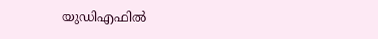യുഡിഎഫിൽ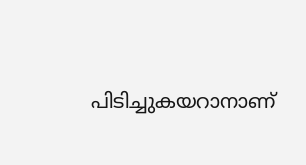പിടിച്ചുകയറാനാണ്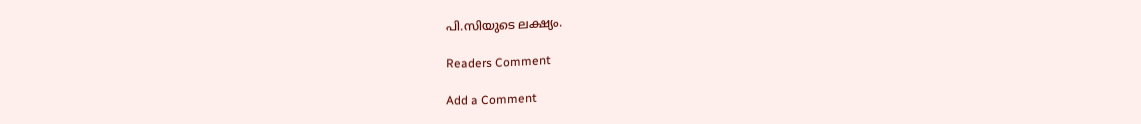പി.സിയുടെ ലക്ഷ്യം.

Readers Comment

Add a Comment